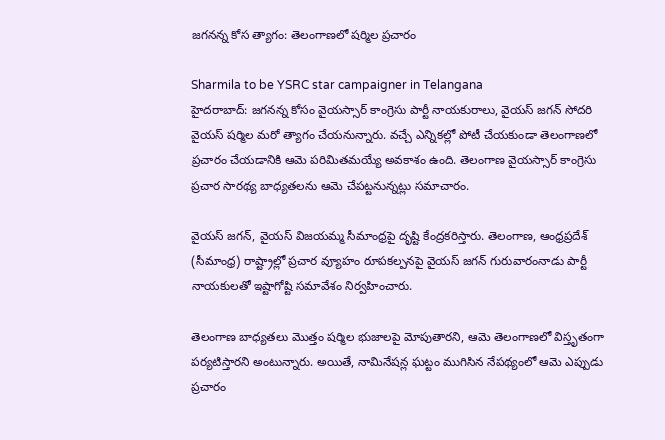జగనన్న కోస త్యాగం: తెలంగాణలో షర్మిల ప్రచారం

Sharmila to be YSRC star campaigner in Telangana
హైదరాబాద్: జగనన్న కోసం వైయస్సార్ కాంగ్రెసు పార్టీ నాయకురాలు, వైయస్ జగన్ సోదరి వైయస్ షర్మిల మరో త్యాగం చేయనున్నారు. వచ్చే ఎన్నికల్లో పోటీ చేయకుండా తెలంగాణలో ప్రచారం చేయడానికి ఆమె పరిమితమయ్యే అవకాశం ఉంది. తెలంగాణ వైయస్సార్ కాంగ్రెసు ప్రచార సారథ్య బాధ్యతలను ఆమె చేపట్టనున్నట్లు సమాచారం.

వైయస్ జగన్, వైయస్ విజయమ్మ సీమాంధ్రపై దృష్టి కేంద్రకరిస్తారు. తెలంగాణ, ఆంధ్రప్రదేశ్ (సీమాంధ్ర) రాష్ట్రాల్లో ప్రచార వ్యూహం రూపకల్పనపై వైయస్ జగన్ గురువారంనాడు పార్టీ నాయకులతో ఇష్టాగోష్టి సమావేశం నిర్వహించారు.

తెలంగాణ బాధ్యతలు మొత్తం షర్మిల భుజాలపై మోపుతారని, ఆమె తెలంగాణలో విస్తృతంగా పర్యటిస్తారని అంటున్నారు. అయితే, నామినేషన్ల ఘట్టం ముగిసిన నేపథ్యంలో ఆమె ఎప్పుడు ప్రచారం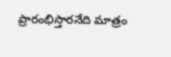ప్రారంభిస్తారనేది మాత్రం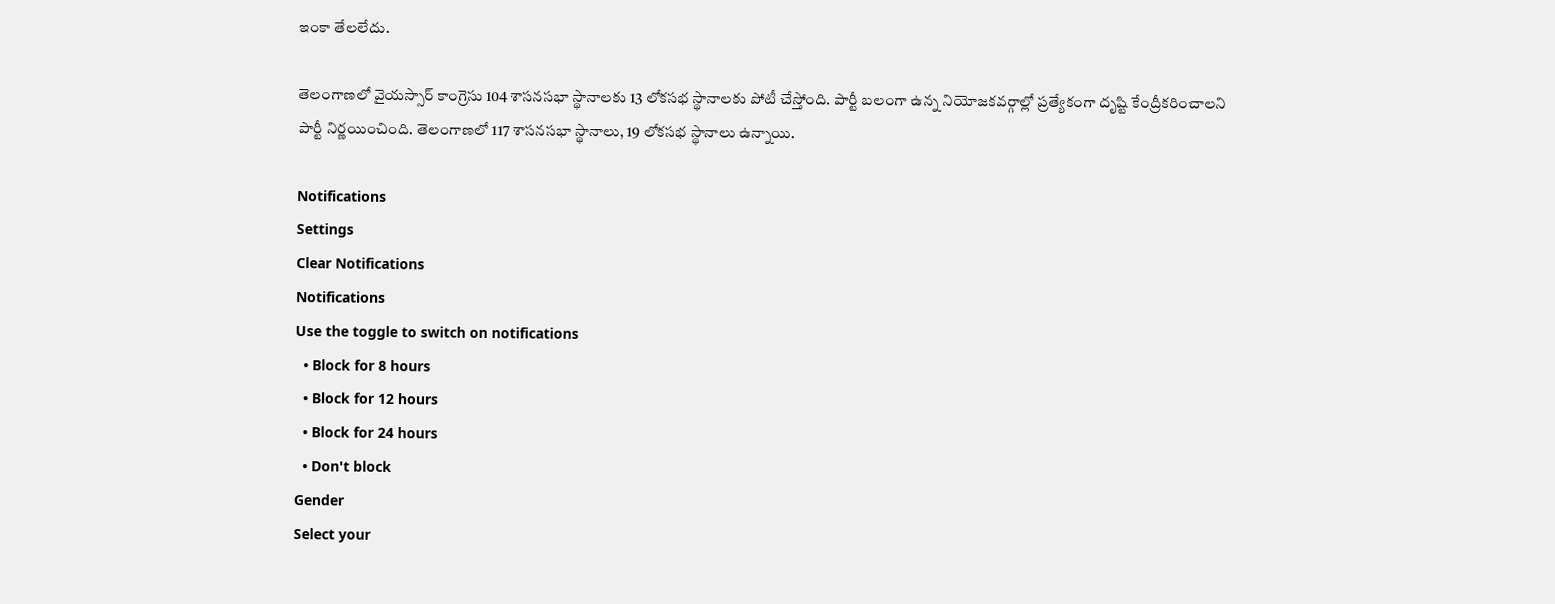ఇంకా తేలలేదు.

తెలంగాణలో వైయస్సార్ కాంగ్రెసు 104 శాసనసభా స్థానాలకు 13 లోకసభ స్థానాలకు పోటీ చేస్తోంది. పార్టీ బలంగా ఉన్న నియోజకవర్గాల్లో ప్రత్యేకంగా దృష్టి కేంద్రీకరించాలని పార్టీ నిర్ణయించింది. తెలంగాణలో 117 శాసనసభా స్థానాలు, 19 లోకసభ స్థానాలు ఉన్నాయి.

Notifications
Settings
Clear Notifications
Notifications
Use the toggle to switch on notifications
  • Block for 8 hours
  • Block for 12 hours
  • Block for 24 hours
  • Don't block
Gender
Select your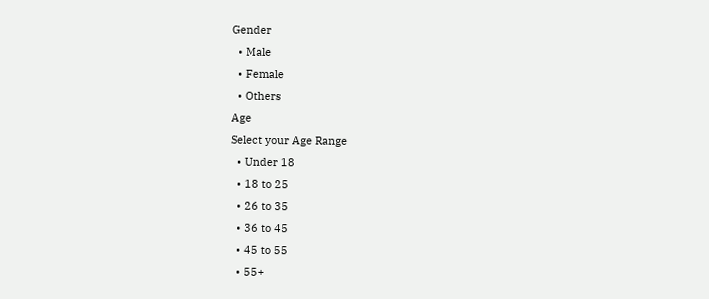Gender
  • Male
  • Female
  • Others
Age
Select your Age Range
  • Under 18
  • 18 to 25
  • 26 to 35
  • 36 to 45
  • 45 to 55
  • 55+